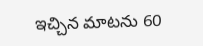ఇచ్చిన మాటను 60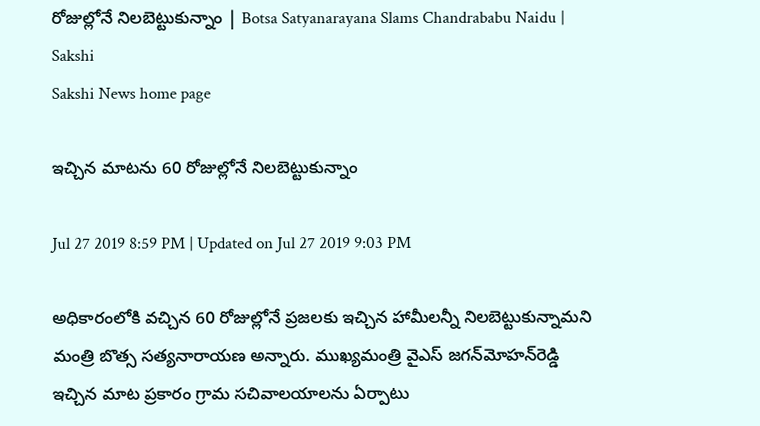రోజుల్లోనే నిలబెట్టుకున్నాం | Botsa Satyanarayana Slams Chandrababu Naidu | Sakshi
Sakshi News home page

ఇచ్చిన మాటను 60 రోజుల్లోనే నిలబెట్టుకున్నాం

Jul 27 2019 8:59 PM | Updated on Jul 27 2019 9:03 PM

అధికారంలోకి వచ్చిన 60 రోజుల్లోనే ప్రజలకు ఇచ్చిన హామీలన్నీ నిలబెట్టుకున్నామని మంత్రి బొత్స సత్యనారాయణ అన్నారు. ముఖ్యమంత్రి వైఎస్‌ జగన్‌మోహన్‌రెడ్డి ఇచ్చిన మాట ప్రకారం గ్రామ సచివాలయాలను ఏర్పాటు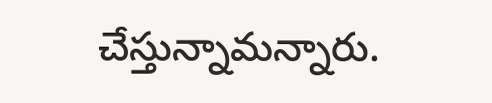చేస్తున్నామన్నారు.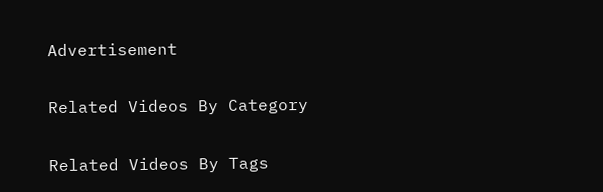Advertisement

Related Videos By Category

Related Videos By Tags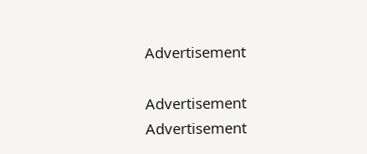Advertisement

Advertisement
Advertisement